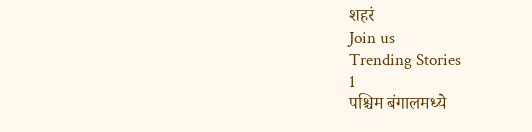शहरं
Join us
Trending Stories
1
पश्चिम बंगालमध्ये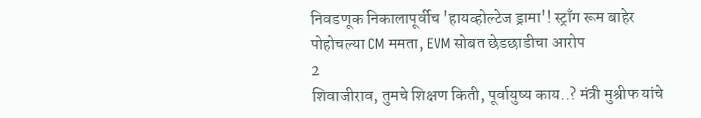निवडणूक निकालापूर्वीच 'हायव्होल्टेज ड्रामा'! स्ट्राँग रूम बाहेर पोहोचल्या CM ममता, EVM सोबत छेडछाडीचा आरोप
2
शिवाजीराव, तुमचे शिक्षण किती, पूर्वायुष्य काय..? मंत्री मुश्रीफ यांचे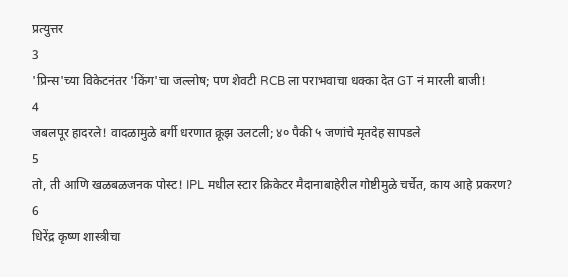प्रत्युत्तर
3
'प्रिन्स'च्या विकेटनंतर 'किंग'चा जल्लोष; पण शेवटी RCB ला पराभवाचा धक्का देत GT नं मारली बाजी!
4
जबलपूर हादरले! वादळामुळे बर्गी धरणात क्रूझ उलटली; ४० पैकी ५ जणांचे मृतदेह सापडले
5
तो, ती आणि खळबळजनक पोस्ट! IPL मधील स्टार क्रिकेटर मैदानाबाहेरील गोष्टीमुळे चर्चेत, काय आहे प्रकरण?
6
धिरेंद्र कृष्ण शास्त्रीचा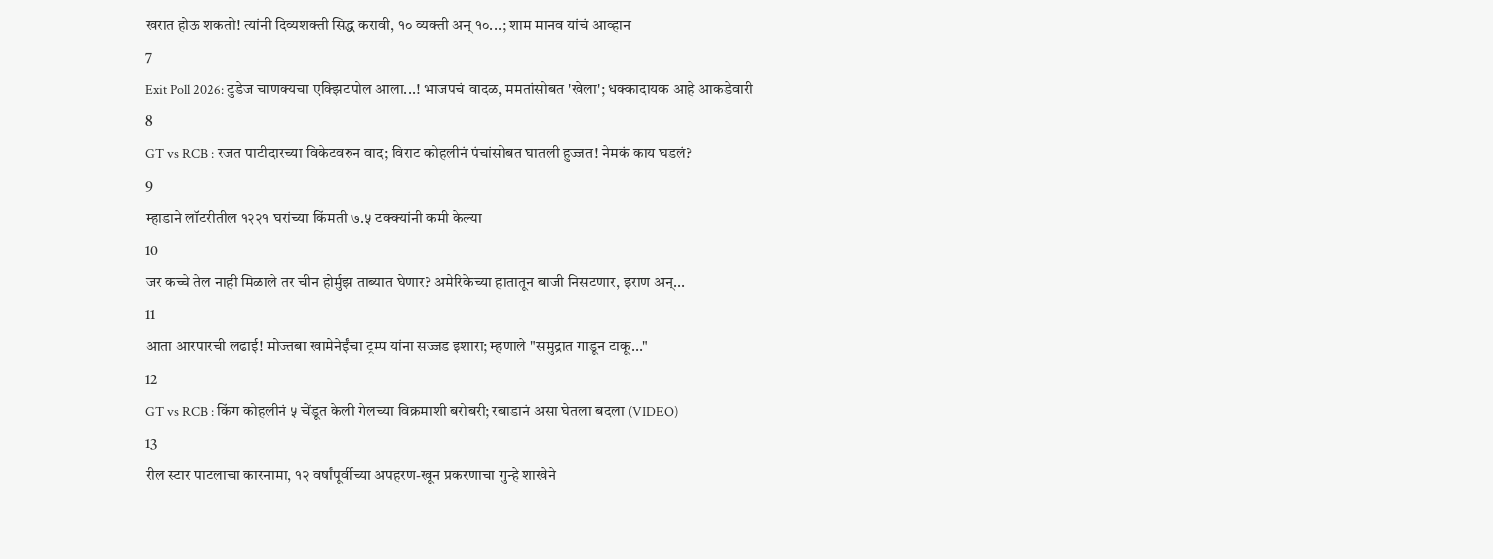खरात होऊ शकतो! त्यांनी दिव्यशक्ती सिद्ध करावी, १० व्यक्ती अन् १०...; शाम मानव यांचं आव्हान
7
Exit Poll 2026: टुडेज चाणक्यचा एक्झिटपोल आला...! भाजपचं वादळ, ममतांसोबत 'खेला'; धक्कादायक आहे आकडेवारी
8
GT vs RCB : रजत पाटीदारच्या विकेटवरुन वाद; विराट कोहलीनं पंचांसोबत घातली हुज्जत! नेमकं काय घडलं?
9
म्हाडाने लॉटरीतील १२२१ घरांच्या किंमती ७.५ टक्क्यांनी कमी केल्या
10
जर कच्चे तेल नाही मिळाले तर चीन होर्मुझ ताब्यात घेणार? अमेरिकेच्या हातातून बाजी निसटणार, इराण अन्...
11
आता आरपारची लढाई! मोज्तबा खामेनेईंचा ट्रम्प यांना सज्जड इशारा; म्हणाले "समुद्रात गाडून टाकू..."
12
GT vs RCB : किंग कोहलीनं ५ चेंडूत केली गेलच्या विक्रमाशी बरोबरी; रबाडानं असा घेतला बदला (VIDEO)
13
रील स्टार पाटलाचा कारनामा, १२ वर्षांपूर्वीच्या अपहरण-खून प्रकरणाचा गुन्हे शाखेने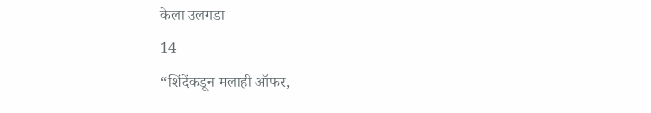केला उलगडा
14
“शिंदेंकडून मलाही ऑफर,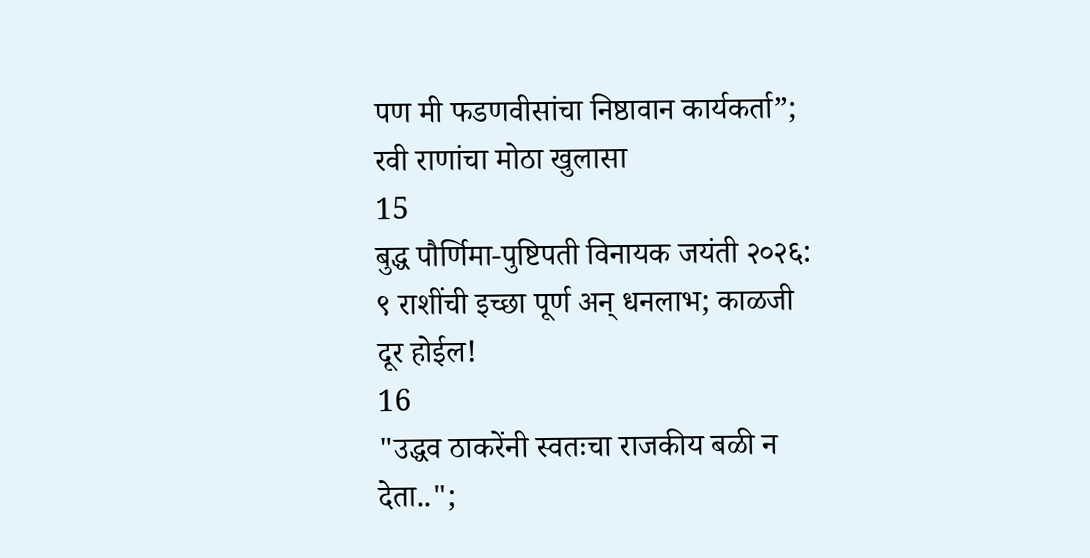पण मी फडणवीसांचा निष्ठावान कार्यकर्ता”; रवी राणांचा मोठा खुलासा
15
बुद्ध पौर्णिमा-पुष्टिपती विनायक जयंती २०२६: ९ राशींची इच्छा पूर्ण अन् धनलाभ; काळजी दूर होईल!
16
"उद्धव ठाकरेंनी स्वतःचा राजकीय बळी न देता..";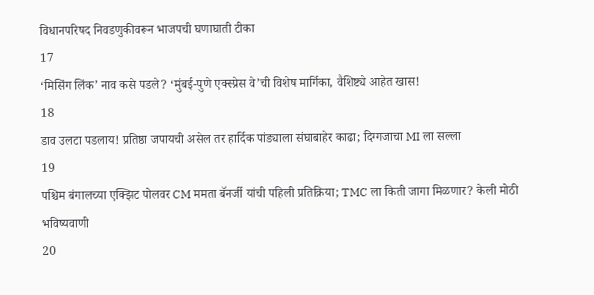विधानपरिषद निवडणुकीवरून भाजपची घणाघाती टीका
17
‘मिसिंग लिंक’ नाव कसे पडले? ‘मुंबई-पुणे एक्स्प्रेस वे’ची विशेष मार्गिका, वैशिष्ट्ये आहेत खास!
18
डाव उलटा पडलाय! प्रतिष्ठा जपायची असेल तर हार्दिक पांड्याला संघाबाहेर काढा; दिग्गजाचा MI ला सल्ला
19
पश्चिम बंगालच्या एक्झिट पोलवर CM ममता बॅनर्जी यांची पहिली प्रतिक्रिया; TMC ला किती जागा मिळणार? केली मोठी भविष्यवाणी
20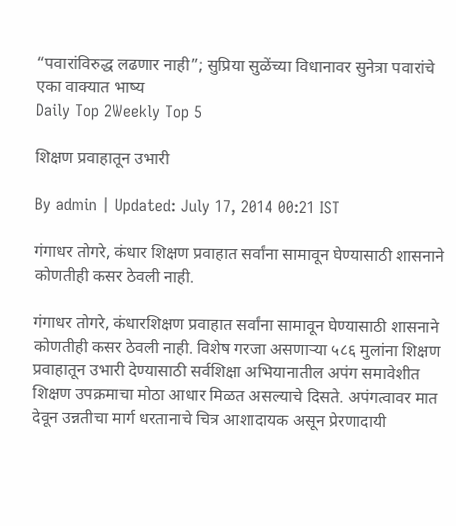“पवारांविरुद्ध लढणार नाही”; सुप्रिया सुळेंच्या विधानावर सुनेत्रा पवारांचे एका वाक्यात भाष्य
Daily Top 2Weekly Top 5

शिक्षण प्रवाहातून उभारी

By admin | Updated: July 17, 2014 00:21 IST

गंगाधर तोगरे, कंधार शिक्षण प्रवाहात सर्वांना सामावून घेण्यासाठी शासनाने कोणतीही कसर ठेवली नाही.

गंगाधर तोगरे, कंधारशिक्षण प्रवाहात सर्वांना सामावून घेण्यासाठी शासनाने कोणतीही कसर ठेवली नाही. विशेष गरजा असणाऱ्या ५८६ मुलांना शिक्षण प्रवाहातून उभारी देण्यासाठी सर्वशिक्षा अभियानातील अपंग समावेशीत शिक्षण उपक्रमाचा मोठा आधार मिळत असल्याचे दिसते. अपंगत्वावर मात देवून उन्नतीचा मार्ग धरतानाचे चित्र आशादायक असून प्रेरणादायी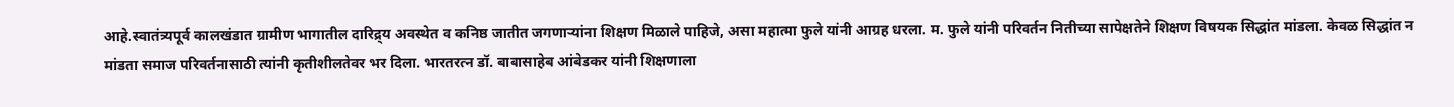आहे.स्वातंत्र्यपूर्व कालखंडात ग्रामीण भागातील दारिद्र्य अवस्थेत व कनिष्ठ जातीत जगणाऱ्यांना शिक्षण मिळाले पाहिजे, असा महात्मा फुले यांनी आग्रह धरला. म. फुले यांनी परिवर्तन नितीच्या सापेक्षतेने शिक्षण विषयक सिद्धांत मांडला. केवळ सिद्धांत न मांडता समाज परिवर्तनासाठी त्यांनी कृतीशीलतेवर भर दिला. भारतरत्न डॉ. बाबासाहेब आंबेडकर यांनी शिक्षणाला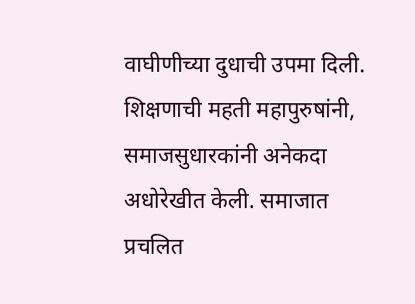वाघीणीच्या दुधाची उपमा दिली. शिक्षणाची महती महापुरुषांनी, समाजसुधारकांनी अनेकदा अधोरेखीत केली. समाजात प्रचलित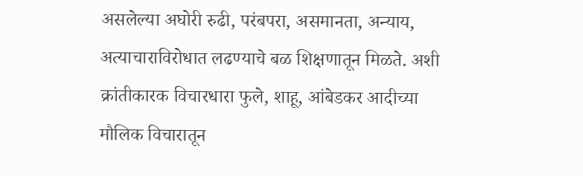असलेल्या अघोरी रुढी, परंबपरा, असमानता, अन्याय, अत्याचाराविरोधात लढण्याचे बळ शिक्षणातून मिळते. अशी क्रांतीकारक विचारधारा फुले, शाहू, आंबेडकर आदीच्या मौलिक विचारातून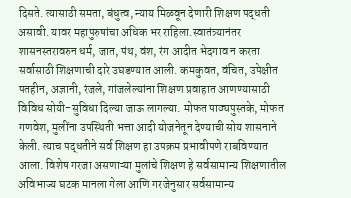दिसते. त्यासाठी समता, बंधुत्व, न्याय मिळवून देणारी शिक्षण पद्धती असावी. यावर महापुरुषांचा अधिक भर राहिला.स्वातंत्र्यानंतर शासनस्तरावरुन धर्म, जात, पंथ, वंश, रंग आदीत भेदगाव न करता सर्वासाठी शिक्षणाची दारे उघडण्यात आली. कमकुवत, वंचित, उपेक्षीत पतहीन, अज्ञानी, रंजले, गांजलेल्यांना शिक्षण प्रवाहात आणण्यासाठी विविध सोयी-सुविधा दिल्या जाऊ लागल्या. मोफत पाठ्यपुस्तके, मोफत गणवेश, मुलींना उपस्थिती भत्ता आदी योजनेतून देण्याची सोय शासनाने केली. त्याच पद्धतीने सर्व शिक्षण हा उपक्रम प्रभावीपणे राबविण्यात आला. विशेष गरजा असणाऱ्या मुलांचे शिक्षण हे सर्वसामान्य शिक्षणातील अविभाज्य घटक मानला गेला आणि गरजेनुसार सर्वसामान्य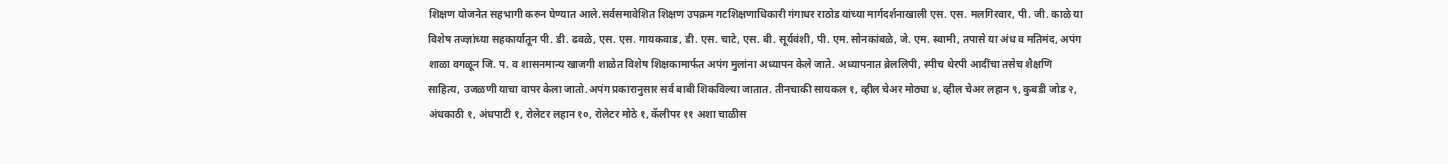शिक्षण योजनेत सहभागी करुन घेण्यात आले.सर्वसमावेशित शिक्षण उपक्रम गटशिक्षणाधिकारी गंगाधर राठोड यांच्या मार्गदर्शनाखाली एस. एस. मलगिरवार, पी. जी. काळे या विशेष तज्ज्ञांच्या सहकार्यातून पी. डी. ढवळे, एस. एस. गायकवाड, डी. एस. चाटे, एस. बी. सूर्यवंशी, पी. एम. सोनकांबळे, जे. एम. स्वामी, तपासे या अंध व मतिमंद, अपंग शाळा वगळून जि. प. व शासनमान्य खाजगी शाळेत विशेष शिक्षकामार्फत अपंग मुलांना अध्यापन केले जाते. अध्यापनात ब्रेललिपी, स्पीच थेरपी आदींचा तसेच शैक्षणि साहित्य, उजळणी याचा वापर केला जातो.अपंग प्रकारानुसार सर्व बाबी शिकविल्या जातात. तीनचाकी सायकल १, व्हील चेअर मोठ्या ४, व्हील चेअर लहान ९, कुबडी जोड २, अंधकाठी १, अंधपाटी १, रोलेटर लहान १०, रोलेटर मोठे १, कॅलीपर ११ अशा चाळीस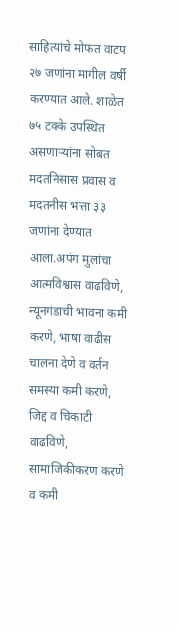साहित्यांचे मोफत वाटप २७ जणांना मागील वर्षी करण्यात आले. शाळेत ७५ टक्के उपस्थित असणाऱ्यांना सोबत मदतनिसास प्रवास व मदतनीस भत्ता ३३ जणांना देण्यात आला.अपंग मुलांचा आत्मविश्वास वाढविणे, न्यूनगंडाची भावना कमी करणे, भाषा वाढीस चालना देणे व वर्तन समस्या कमी करणे, जिद्द व चिकाटी वाढविणे, सामाजिकीकरण करणे व कमी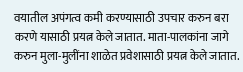वयातील अपंगत्व कमी करण्यासाठी उपचार करुन बरा करणे यासाठी प्रयत्न केले जातात. माता-पालकांना जागे करुन मुला-मुलींना शाळेत प्रवेशासाठी प्रयत्न केले जातात.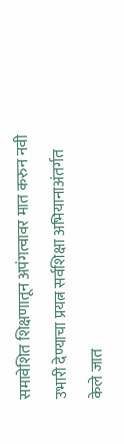समावेशित शिक्षणातून अपंगत्वावर मात करुन नवी उभारी देण्याचा प्रयत्न सर्वशिक्षा अभियानाअंतर्गत केले जात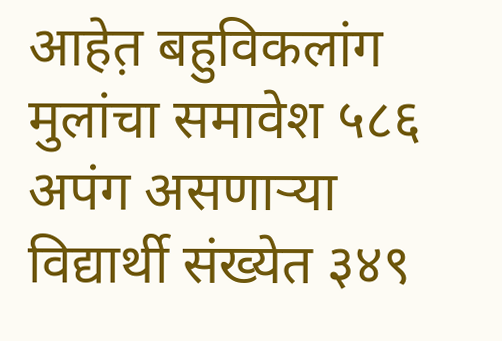आहेत़ बहुविकलांग मुलांचा समावेश ५८६ अपंग असणाऱ्या विद्यार्थी संख्येत ३४९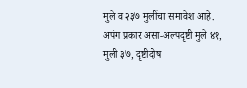मुले व २३७ मुलींचा समावेश आहे. अपंग प्रकार असा-अल्पदृष्टी मुले ४१, मुली ३७, दृष्टीदोष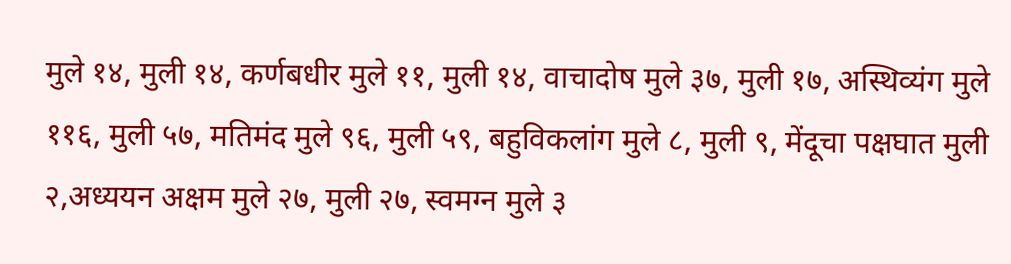मुले १४, मुली १४, कर्णबधीर मुले ११, मुली १४, वाचादोष मुले ३७, मुली १७, अस्थिव्यंग मुले ११६, मुली ५७, मतिमंद मुले ९६, मुली ५९, बहुविकलांग मुले ८, मुली ९, मेंदूचा पक्षघात मुली २,अध्ययन अक्षम मुले २७, मुली २७, स्वमग्न मुले ३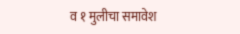व १ मुलीचा समावेश